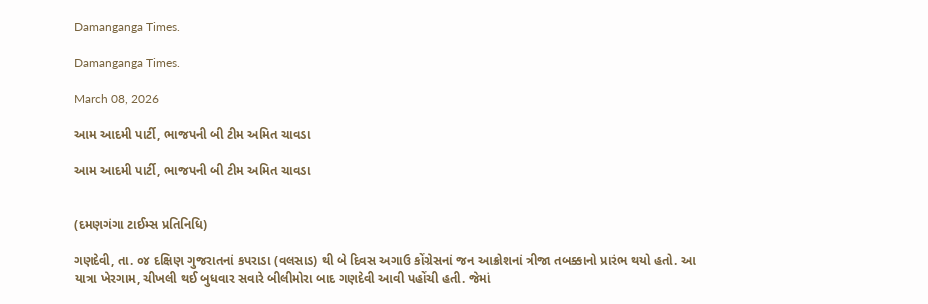Damanganga Times.

Damanganga Times.

March 08, 2026

આમ આદમી પાર્ટી, ભાજપની બી ટીમ અમિત ચાવડા

આમ આદમી પાર્ટી, ભાજપની બી ટીમ અમિત ચાવડા


(દમણગંગા ટાઈમ્સ પ્રતિનિધિ)

ગણદેવી, તા. ૦૪ દક્ષિણ ગુજરાતનાં કપરાડા (વલસાડ) થી બે દિવસ અગાઉ કોંગ્રેસનાં જન આક્રોશનાં ત્રીજા તબક્કાનો પ્રારંભ થયો હતો. આ યાત્રા ખેરગામ, ચીખલી થઈ બુધવાર સવારે બીલીમોરા બાદ ગણદેવી આવી પહોંચી હતી. જેમાં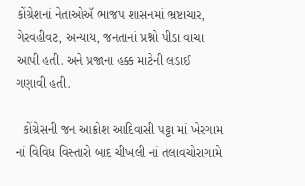કોંગ્રેશનાં નેતાઓઍ ભાજપ શાસનમાં ભ્રષ્ટાચાર, ગેરવહીવટ, અન્યાય, જનતાનાં પ્રશ્નો પીડા વાચા આપી હતી. અને પ્રજાના હક્ક માટેની લડાઈ ગણાવી હતી.

  કોંગ્રેસની જન આક્રોશ આદિવાસી પટ્ટા માં ખેરગામ નાં વિવિધ વિસ્તારો બાદ ચીખલી નાં તલાવચોરાગામે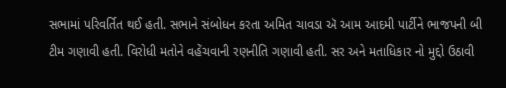સભામાં પરિવર્તિત થઈ હતી. સભાને સંબોધન કરતા અમિત ચાવડા ઍ આમ આદમી પાર્ટીને ભાજપની બી ટીમ ગણાવી હતી. વિરોધી મતોને વહેંચવાની રણનીતિ ગણાવી હતી. સર અને મતાધિકાર નો મુદ્દો ઉઠાવી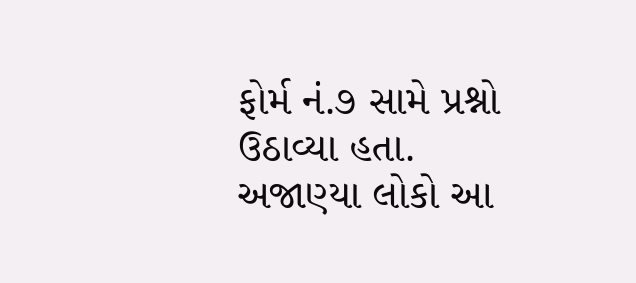ફોર્મ નં.૭ સામે પ્રશ્નો ઉઠાવ્યા હતા. અજાણ્યા લોકો આ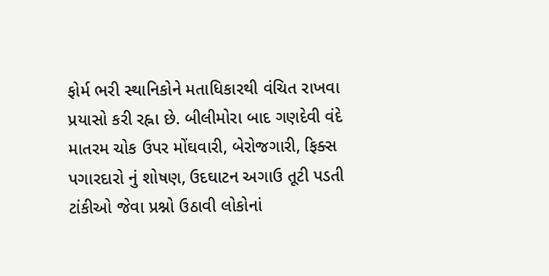ફોર્મ ભરી સ્થાનિકોને મતાધિકારથી વંચિત રાખવા પ્રયાસો કરી રહ્ના છે. બીલીમોરા બાદ ગણદેવી વંદે માતરમ ચોક ઉપર મોંઘવારી, બેરોજગારી, ફિક્સ પગારદારો નું શોષણ, ઉદઘાટન અગાઉ તૂટી પડતી ટાંકીઓ જેવા પ્રશ્નો ઉઠાવી લોકોનાં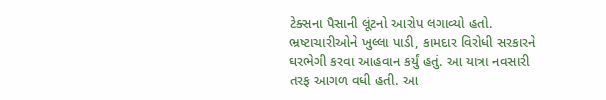ટેક્સના પૈસાની લૂંટનો આરોપ લગાવ્યો હતો. ભ્રષ્ટાચારીઓને ખુલ્લા પાડી, કામદાર વિરોધી સરકારને ઘરભેગી કરવા આહવાન કર્યું હતું. આ યાત્રા નવસારી તરફ આગળ વધી હતી. આ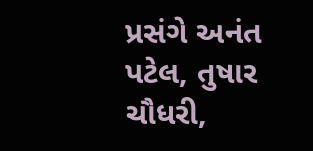પ્રસંગે અનંત પટેલ, તુષાર ચૌધરી,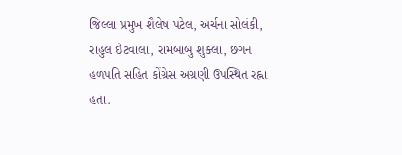જિલ્લા પ્રમુખ શૈલેષ પટેલ, અર્ચના સોલંકી, રાહુલ ઇંટવાલા, રામબાબુ શુક્લા, છગન હળપતિ સહિત કોંગ્રેસ અગ્રણી ઉપસ્થિત રહ્ના હતા.